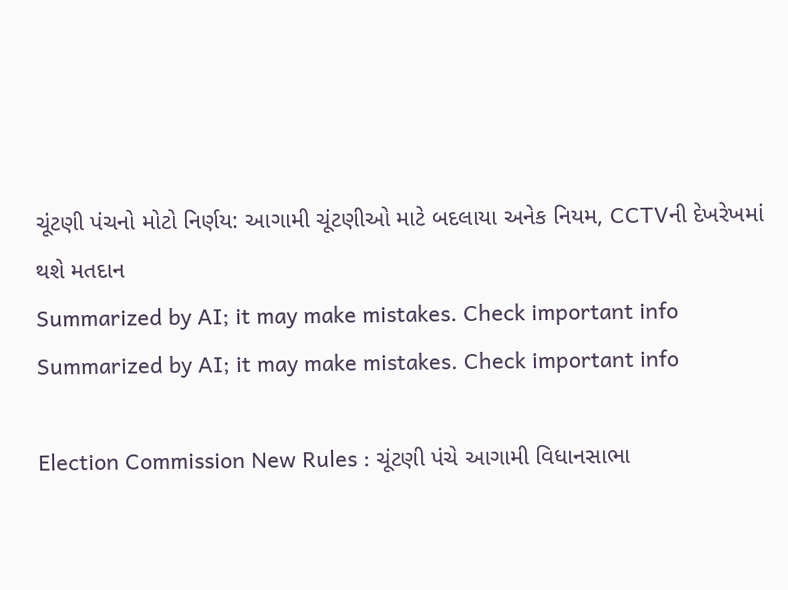ચૂંટણી પંચનો મોટો નિર્ણય: આગામી ચૂંટણીઓ માટે બદલાયા અનેક નિયમ, CCTVની દેખરેખમાં થશે મતદાન
Summarized by AI; it may make mistakes. Check important info
Summarized by AI; it may make mistakes. Check important info

Election Commission New Rules : ચૂંટણી પંચે આગામી વિધાનસાભા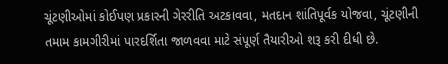ચૂંટણીઓમાં કોઈપણ પ્રકારની ગેરરીતિ અટકાવવા, મતદાન શાંતિપૂર્વક યોજવા, ચૂંટણીની તમામ કામગીરીમાં પારદર્શિતા જાળવવા માટે સંપૂર્ણ તૈયારીઓ શરૂ કરી દીધી છે.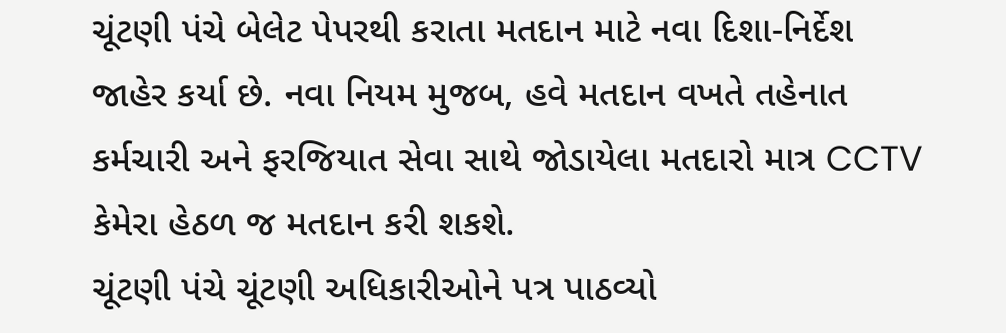ચૂંટણી પંચે બેલેટ પેપરથી કરાતા મતદાન માટે નવા દિશા-નિર્દેશ જાહેર કર્યા છે. નવા નિયમ મુજબ, હવે મતદાન વખતે તહેનાત કર્મચારી અને ફરજિયાત સેવા સાથે જોડાયેલા મતદારો માત્ર CCTV કેમેરા હેઠળ જ મતદાન કરી શકશે.
ચૂંટણી પંચે ચૂંટણી અધિકારીઓને પત્ર પાઠવ્યો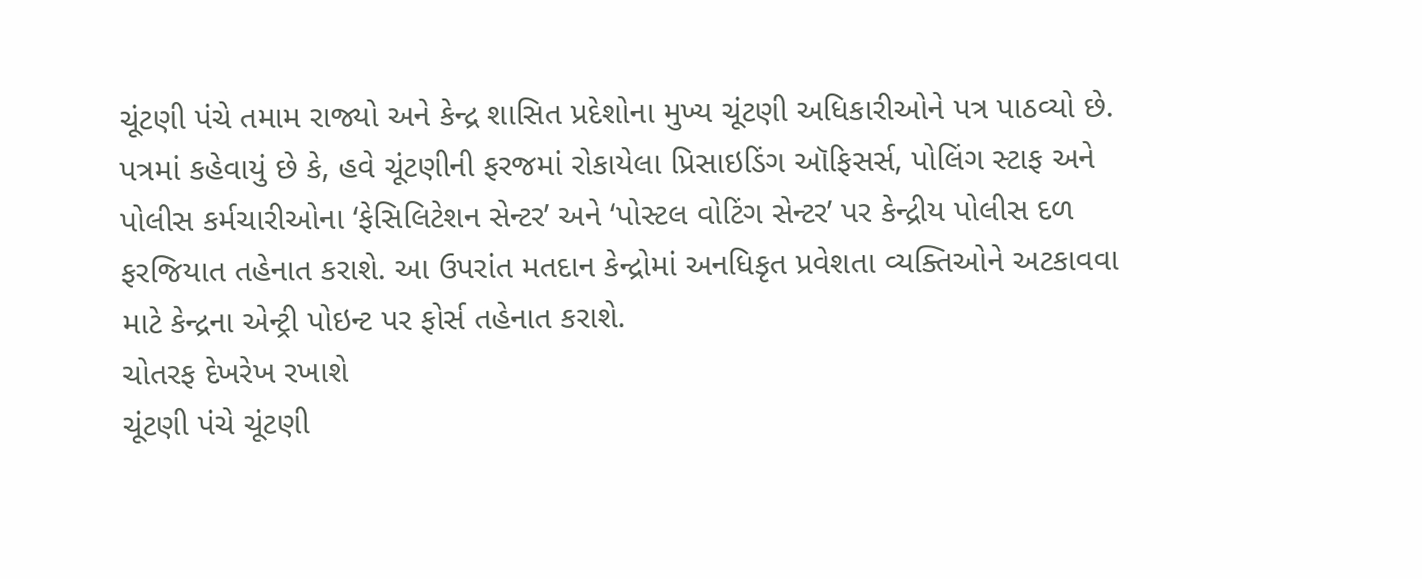ચૂંટણી પંચે તમામ રાજ્યો અને કેન્દ્ર શાસિત પ્રદેશોના મુખ્ય ચૂંટણી અધિકારીઓને પત્ર પાઠવ્યો છે. પત્રમાં કહેવાયું છે કે, હવે ચૂંટણીની ફરજમાં રોકાયેલા પ્રિસાઇડિંગ ઑફિસર્સ, પોલિંગ સ્ટાફ અને પોલીસ કર્મચારીઓના ‘ફેસિલિટેશન સેન્ટર’ અને ‘પોસ્ટલ વોટિંગ સેન્ટર’ પર કેન્દ્રીય પોલીસ દળ ફરજિયાત તહેનાત કરાશે. આ ઉપરાંત મતદાન કેન્દ્રોમાં અનધિકૃત પ્રવેશતા વ્યક્તિઓને અટકાવવા માટે કેન્દ્રના એન્ટ્રી પોઇન્ટ પર ફોર્સ તહેનાત કરાશે.
ચોતરફ દેખરેખ રખાશે
ચૂંટણી પંચે ચૂંટણી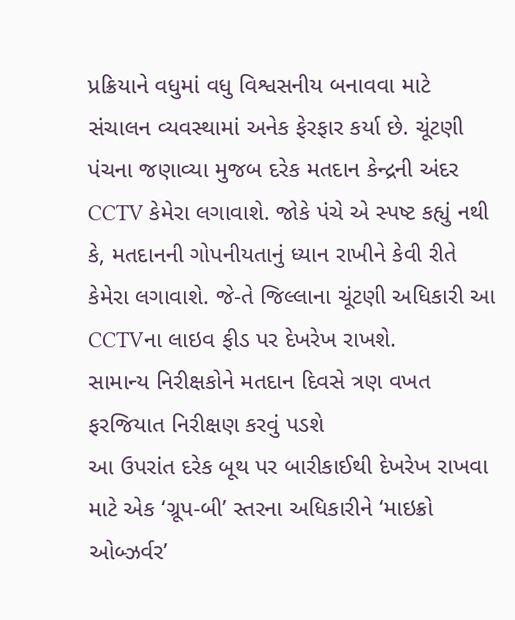પ્રક્રિયાને વધુમાં વધુ વિશ્વસનીય બનાવવા માટે સંચાલન વ્યવસ્થામાં અનેક ફેરફાર કર્યા છે. ચૂંટણી પંચના જણાવ્યા મુજબ દરેક મતદાન કેન્દ્રની અંદર CCTV કેમેરા લગાવાશે. જોકે પંચે એ સ્પષ્ટ કહ્યું નથી કે, મતદાનની ગોપનીયતાનું ધ્યાન રાખીને કેવી રીતે કેમેરા લગાવાશે. જે-તે જિલ્લાના ચૂંટણી અધિકારી આ CCTVના લાઇવ ફીડ પર દેખરેખ રાખશે.
સામાન્ય નિરીક્ષકોને મતદાન દિવસે ત્રણ વખત ફરજિયાત નિરીક્ષણ કરવું પડશે
આ ઉપરાંત દરેક બૂથ પર બારીકાઈથી દેખરેખ રાખવા માટે એક ‘ગ્રૂપ-બી’ સ્તરના અધિકારીને ‘માઇક્રો ઓબ્ઝર્વર’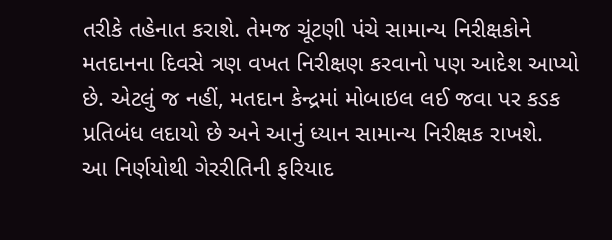તરીકે તહેનાત કરાશે. તેમજ ચૂંટણી પંચે સામાન્ય નિરીક્ષકોને મતદાનના દિવસે ત્રણ વખત નિરીક્ષણ કરવાનો પણ આદેશ આપ્યો છે. એટલું જ નહીં, મતદાન કેન્દ્રમાં મોબાઇલ લઈ જવા પર કડક પ્રતિબંધ લદાયો છે અને આનું ધ્યાન સામાન્ય નિરીક્ષક રાખશે.
આ નિર્ણયોથી ગેરરીતિની ફરિયાદ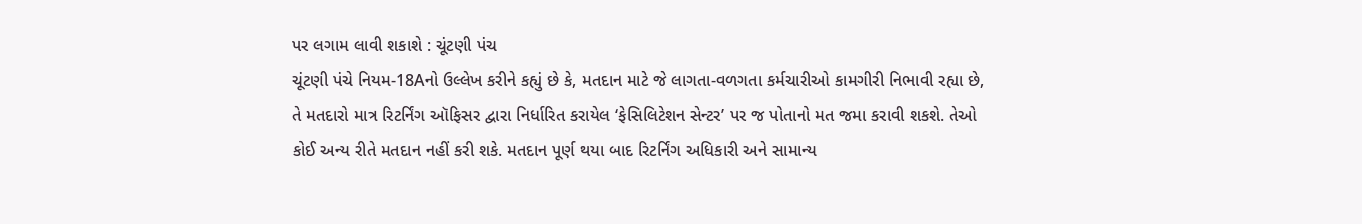પર લગામ લાવી શકાશે : ચૂંટણી પંચ
ચૂંટણી પંચે નિયમ-18Aનો ઉલ્લેખ કરીને કહ્યું છે કે, મતદાન માટે જે લાગતા-વળગતા કર્મચારીઓ કામગીરી નિભાવી રહ્યા છે, તે મતદારો માત્ર રિટર્નિંગ ઑફિસર દ્વારા નિર્ધારિત કરાયેલ ‘ફેસિલિટેશન સેન્ટર’ પર જ પોતાનો મત જમા કરાવી શકશે. તેઓ કોઈ અન્ય રીતે મતદાન નહીં કરી શકે. મતદાન પૂર્ણ થયા બાદ રિટર્નિંગ અધિકારી અને સામાન્ય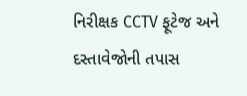નિરીક્ષક CCTV ફૂટેજ અને દસ્તાવેજોની તપાસ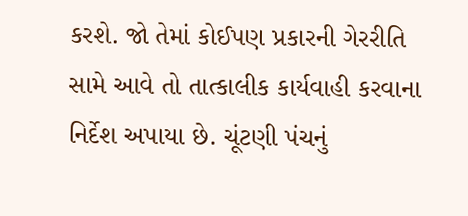કરશે. જો તેમાં કોઈપણ પ્રકારની ગેરરીતિ સામે આવે તો તાત્કાલીક કાર્યવાહી કરવાના નિર્દેશ અપાયા છે. ચૂંટણી પંચનું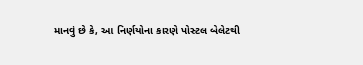માનવું છે કે, આ નિર્ણયોના કારણે પોસ્ટલ બેલેટથી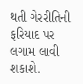થતી ગેરરીતિની ફરિયાદ પર લગામ લાવી શકાશે.